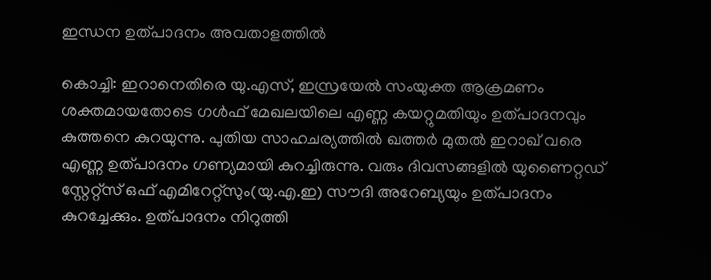ഇന്ധന ഉത്പാദനം അവതാളത്തിൽ

കൊച്ചി: ഇറാനെതിരെ യു.എസ്, ഇസ്രയേൽ സംയുക്ത ആക്രമണം ശക്തമായതോടെ ഗൾഫ് മേഖലയിലെ എണ്ണ കയറ്റുമതിയും ഉത്പാദനവും കുത്തനെ കുറയുന്നു. പുതിയ സാഹചര്യത്തിൽ ഖത്തർ മുതൽ ഇറാഖ് വരെ എണ്ണ ഉത്പാദനം ഗണ്യമായി കുറച്ചിരുന്നു. വരും ദിവസങ്ങളിൽ യുണൈറ്റഡ് സ്റ്റേറ്റ്സ് ഒഫ് എമിറേറ്റ്സും(യു.എ.ഇ) സൗദി അറേബ്യയും ഉത്പാദനം കുറച്ചേക്കും. ഉത്പാദനം നിറുത്തി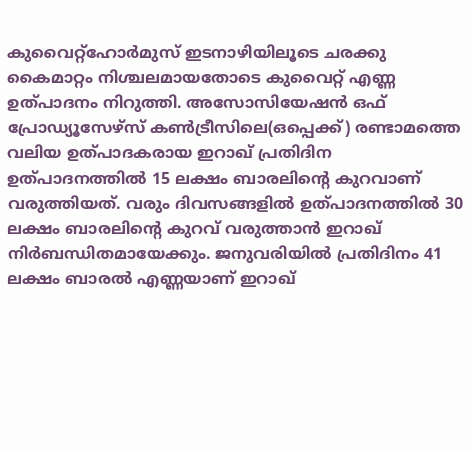കുവൈറ്റ്ഹോർമുസ് ഇടനാഴിയിലൂടെ ചരക്കു കൈമാറ്റം നിശ്ചലമായതോടെ കുവൈറ്റ് എണ്ണ ഉത്പാദനം നിറുത്തി. അസോസിയേഷൻ ഒഫ് പ്രോഡ്യൂസേഴ്സ് കൺട്രീസിലെ(ഒപ്പെക്ക്) രണ്ടാമത്തെ വലിയ ഉത്പാദകരായ ഇറാഖ് പ്രതിദിന ഉത്പാദനത്തിൽ 15 ലക്ഷം ബാരലിന്റെ കുറവാണ് വരുത്തിയത്. വരും ദിവസങ്ങളിൽ ഉത്പാദനത്തിൽ 30 ലക്ഷം ബാരലിന്റെ കുറവ് വരുത്താൻ ഇറാഖ് നിർബന്ധിതമായേക്കും. ജനുവരിയിൽ പ്രതിദിനം 41 ലക്ഷം ബാരൽ എണ്ണയാണ് ഇറാഖ്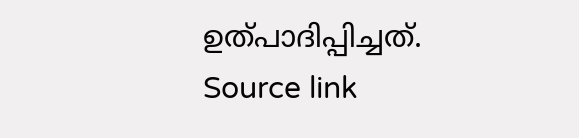ഉത്പാദിപ്പിച്ചത്.
Source link